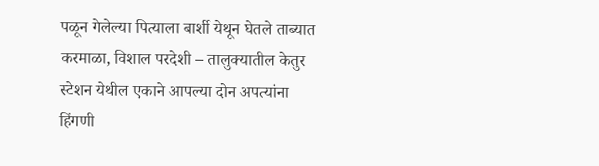पळून गेलेल्या पित्याला बार्शी येथून घेतले ताब्यात
करमाळा, विशाल परदेशी – तालुक्यातील केतुर स्टेशन येथील एकाने आपल्या दोन अपत्यांना हिंगणी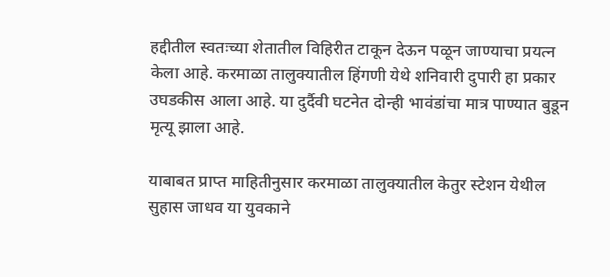हद्दीतील स्वतःच्या शेतातील विहिरीत टाकून देऊन पळून जाण्याचा प्रयत्न केला आहे. करमाळा तालुक्यातील हिंगणी येथे शनिवारी दुपारी हा प्रकार उघडकीस आला आहे. या दुर्दैवी घटनेत दोन्ही भावंडांचा मात्र पाण्यात बुडून मृत्यू झाला आहे.

याबाबत प्राप्त माहितीनुसार करमाळा तालुक्यातील केतुर स्टेशन येथील सुहास जाधव या युवकाने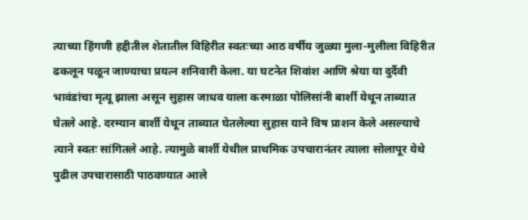त्याच्या हिंगणी हद्दीतील शेतातील विहिरीत स्वतःच्या आठ वर्षीय जुळ्या मुला-मुलीला विहिरीत ढकलून पळून जाण्याचा प्रयत्न शनिवारी केला. या घटनेत शिवांश आणि श्रेया या दुर्दैवी भावंडांचा मृत्यू झाला असून सुहास जाधव याला करमाळा पोलिसांनी बार्शी येथून ताब्यात घेतले आहे. दरम्यान बार्शी येथून ताब्यात घेतलेल्या सुहास याने विष प्राशन केले असल्याचे त्याने स्वतः सांगितले आहे. त्यामुळे बार्शी येथील प्राथमिक उपचारानंतर त्याला सोलापूर येथे पुढील उपचारासाठी पाठवण्यात आले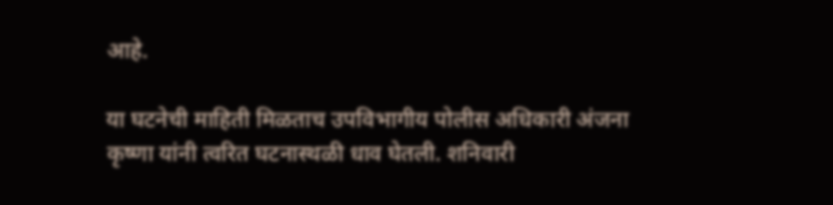आहे.

या घटनेची माहिती मिळताच उपविभागीय पोलीस अधिकारी अंजना कृष्णा यांनी त्वरित घटनास्थळी धाव घेतली. शनिवारी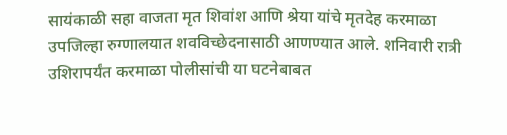सायंकाळी सहा वाजता मृत शिवांश आणि श्रेया यांचे मृतदेह करमाळा उपजिल्हा रुग्णालयात शवविच्छेदनासाठी आणण्यात आले. शनिवारी रात्री उशिरापर्यंत करमाळा पोलीसांची या घटनेबाबत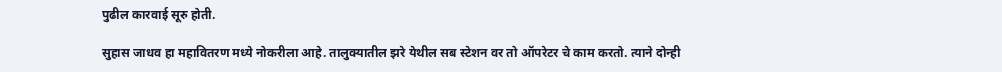पुढील कारवाई सूरु होती.

सुहास जाधव हा महावितरण मध्ये नोकरीला आहे. तालुक्यातील झरे येथील सब स्टेशन वर तो ऑपरेटर चे काम करतो. त्याने दोन्ही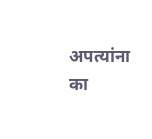अपत्यांना का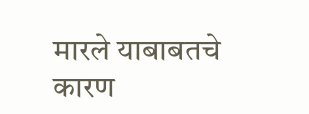मारले याबाबतचे कारण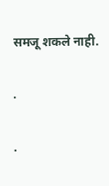समजू शकले नाही.

.

.